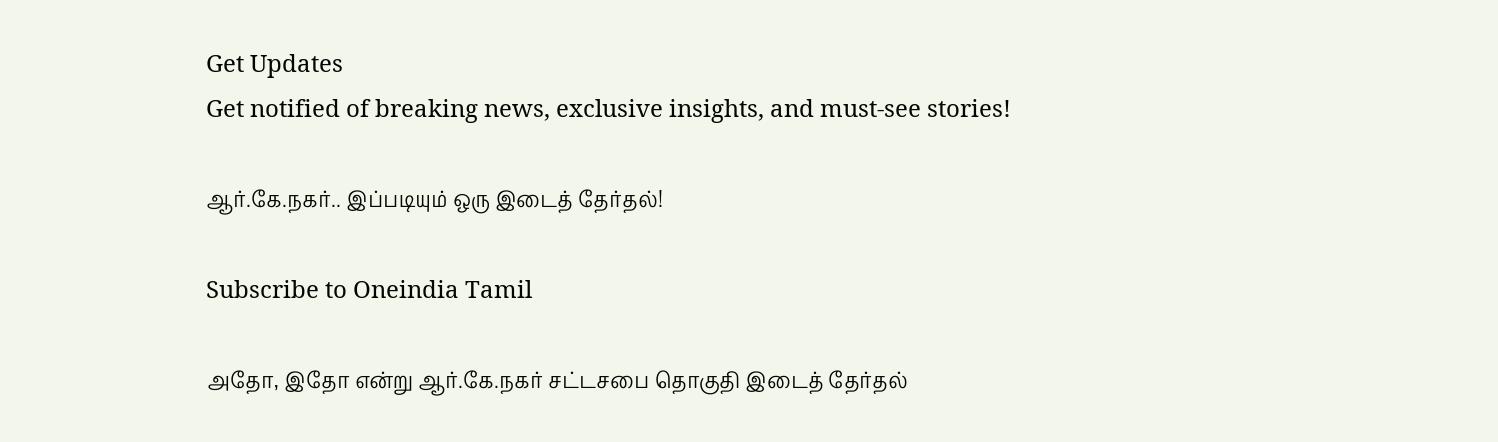Get Updates
Get notified of breaking news, exclusive insights, and must-see stories!

ஆர்.கே.நகர்.. இப்படியும் ஒரு இடைத் தேர்தல்!

Subscribe to Oneindia Tamil

அதோ, இதோ என்று ஆர்.கே.நகர் சட்டசபை தொகுதி இடைத் தேர்தல்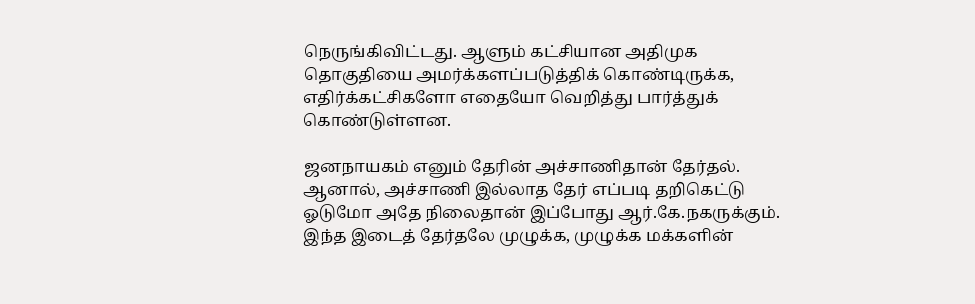நெருங்கிவிட்டது. ஆளும் கட்சியான அதிமுக தொகுதியை அமர்க்களப்படுத்திக் கொண்டிருக்க, எதிர்க்கட்சிகளோ எதையோ வெறித்து பார்த்துக் கொண்டுள்ளன.

ஜனநாயகம் எனும் தேரின் அச்சாணிதான் தேர்தல். ஆனால், அச்சாணி இல்லாத தேர் எப்படி தறிகெட்டு ஓடுமோ அதே நிலைதான் இப்போது ஆர்.கே.நகருக்கும். இந்த இடைத் தேர்தலே முழுக்க, முழுக்க மக்களின்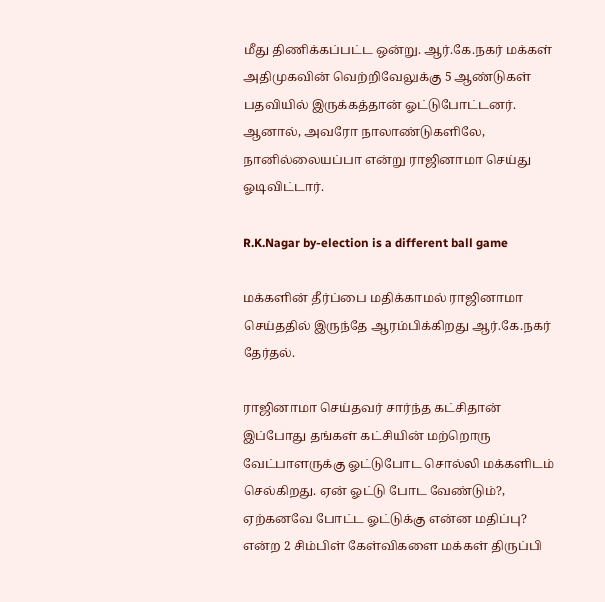மீது திணிக்கப்பட்ட ஒன்று. ஆர்.கே.நகர் மக்கள் அதிமுகவின் வெற்றிவேலுக்கு 5 ஆண்டுகள் பதவியில் இருக்கத்தான் ஓட்டுபோட்டனர். ஆனால், அவரோ நாலாண்டுகளிலே, நானில்லையப்பா என்று ராஜினாமா செய்து ஓடிவிட்டார்.

R.K.Nagar by-election is a different ball game

மக்களின் தீர்ப்பை மதிக்காமல் ராஜினாமா செய்ததில் இருந்தே ஆரம்பிக்கிறது ஆர்.கே.நகர் தேர்தல்.

ராஜினாமா செய்தவர் சார்ந்த கட்சிதான் இப்போது தங்கள் கட்சியின் மற்றொரு வேட்பாளருக்கு ஓட்டுபோட சொல்லி மக்களிடம் செல்கிறது. ஏன் ஓட்டு போட வேண்டும்?, ஏற்கனவே போட்ட ஓட்டுக்கு என்ன மதிப்பு? என்ற 2 சிம்பிள் கேள்விகளை மக்கள் திருப்பி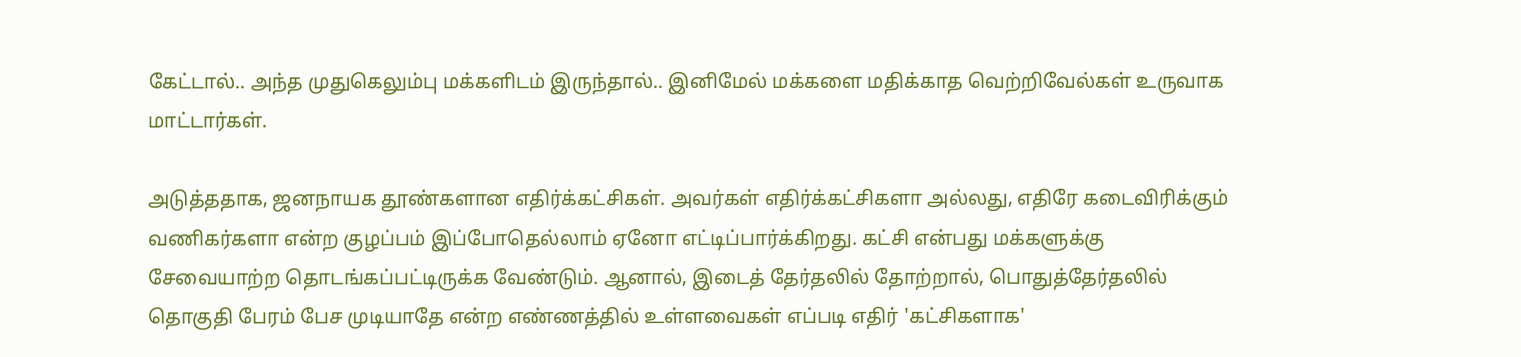கேட்டால்.. அந்த முதுகெலும்பு மக்களிடம் இருந்தால்.. இனிமேல் மக்களை மதிக்காத வெற்றிவேல்கள் உருவாக மாட்டார்கள்.

அடுத்ததாக, ஜனநாயக தூண்களான எதிர்க்கட்சிகள். அவர்கள் எதிர்க்கட்சிகளா அல்லது, எதிரே கடைவிரிக்கும் வணிகர்களா என்ற குழப்பம் இப்போதெல்லாம் ஏனோ எட்டிப்பார்க்கிறது. கட்சி என்பது மக்களுக்கு சேவையாற்ற தொடங்கப்பட்டிருக்க வேண்டும். ஆனால், இடைத் தேர்தலில் தோற்றால், பொதுத்தேர்தலில் தொகுதி பேரம் பேச முடியாதே என்ற எண்ணத்தில் உள்ளவைகள் எப்படி எதிர் 'கட்சிகளாக'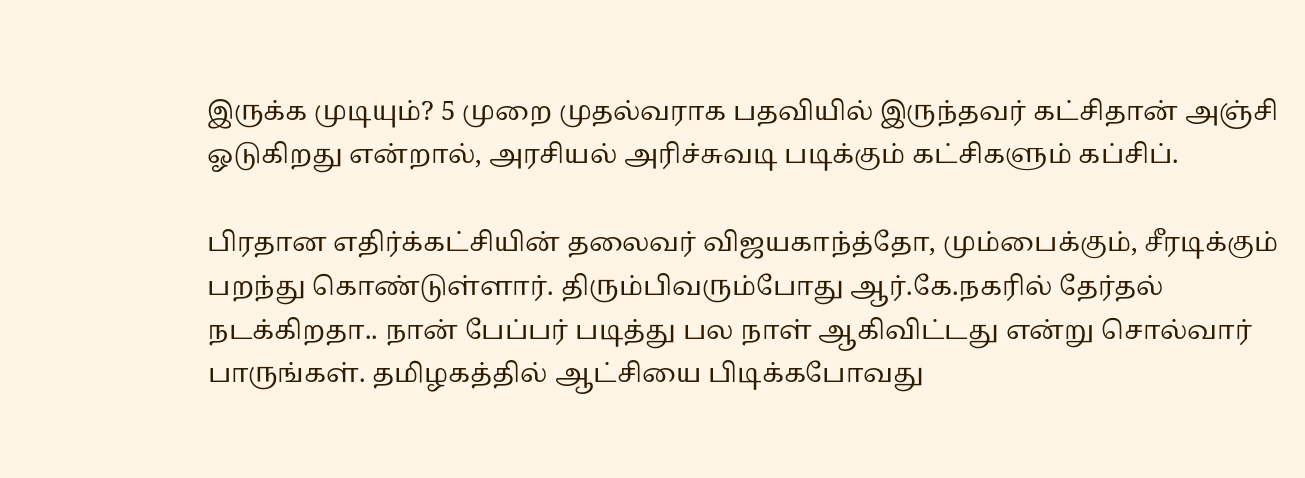இருக்க முடியும்? 5 முறை முதல்வராக பதவியில் இருந்தவர் கட்சிதான் அஞ்சி ஓடுகிறது என்றால், அரசியல் அரிச்சுவடி படிக்கும் கட்சிகளும் கப்சிப்.

பிரதான எதிர்க்கட்சியின் தலைவர் விஜயகாந்த்தோ, மும்பைக்கும், சீரடிக்கும் பறந்து கொண்டுள்ளார். திரும்பிவரும்போது ஆர்.கே.நகரில் தேர்தல் நடக்கிறதா.. நான் பேப்பர் படித்து பல நாள் ஆகிவிட்டது என்று சொல்வார் பாருங்கள். தமிழகத்தில் ஆட்சியை பிடிக்கபோவது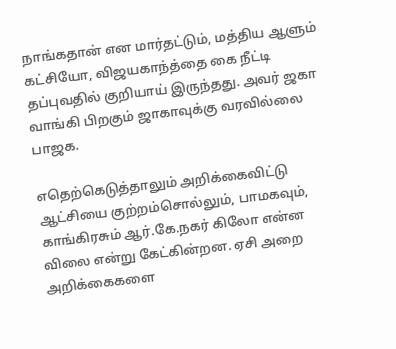நாங்கதான் என மார்தட்டும், மத்திய ஆளும் கட்சியோ, விஜயகாந்த்தை கை நீட்டி தப்புவதில் குறியாய் இருந்தது. அவர் ஜகா வாங்கி பிறகும் ஜாகாவுக்கு வரவில்லை பாஜக.

எதெற்கெடுத்தாலும் அறிக்கைவிட்டு ஆட்சியை குற்றம்சொல்லும், பாமகவும், காங்கிரசும் ஆர்.கே.நகர் கிலோ என்ன விலை என்று கேட்கின்றன. ஏசி அறை அறிக்கைகளை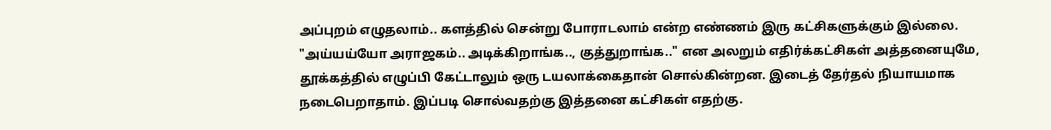அப்புறம் எழுதலாம்.. களத்தில் சென்று போராடலாம் என்ற எண்ணம் இரு கட்சிகளுக்கும் இல்லை. "அய்யய்யோ அராஜகம்.. அடிக்கிறாங்க.., குத்துறாங்க.." என அலறும் எதிர்க்கட்சிகள் அத்தனையுமே, தூக்கத்தில் எழுப்பி கேட்டாலும் ஒரு டயலாக்கைதான் சொல்கின்றன. இடைத் தேர்தல் நியாயமாக நடைபெறாதாம். இப்படி சொல்வதற்கு இத்தனை கட்சிகள் எதற்கு.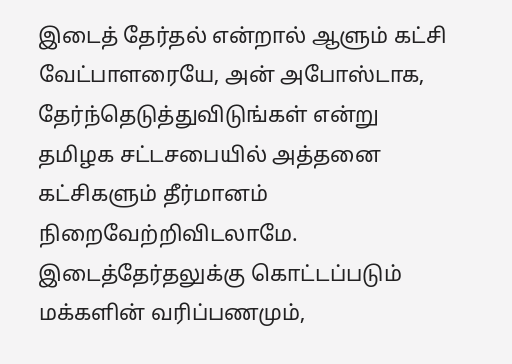இடைத் தேர்தல் என்றால் ஆளும் கட்சி வேட்பாளரையே, அன் அபோஸ்டாக, தேர்ந்தெடுத்துவிடுங்கள் என்று தமிழக சட்டசபையில் அத்தனை கட்சிகளும் தீர்மானம் நிறைவேற்றிவிடலாமே. இடைத்தேர்தலுக்கு கொட்டப்படும் மக்களின் வரிப்பணமும்,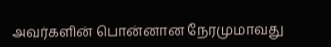அவர்களின் பொன்னான நேரமுமாவது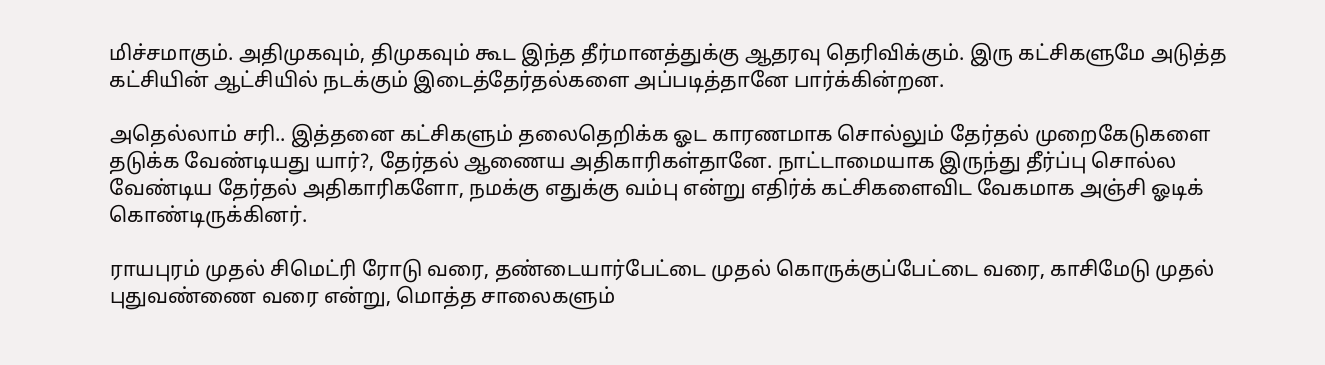மிச்சமாகும். அதிமுகவும், திமுகவும் கூட இந்த தீர்மானத்துக்கு ஆதரவு தெரிவிக்கும். இரு கட்சிகளுமே அடுத்த கட்சியின் ஆட்சியில் நடக்கும் இடைத்தேர்தல்களை அப்படித்தானே பார்க்கின்றன.

அதெல்லாம் சரி.. இத்தனை கட்சிகளும் தலைதெறிக்க ஓட காரணமாக சொல்லும் தேர்தல் முறைகேடுகளை தடுக்க வேண்டியது யார்?, தேர்தல் ஆணைய அதிகாரிகள்தானே. நாட்டாமையாக இருந்து தீர்ப்பு சொல்ல வேண்டிய தேர்தல் அதிகாரிகளோ, நமக்கு எதுக்கு வம்பு என்று எதிர்க் கட்சிகளைவிட வேகமாக அஞ்சி ஓடிக் கொண்டிருக்கினர்.

ராயபுரம் முதல் சிமெட்ரி ரோடு வரை, தண்டையார்பேட்டை முதல் கொருக்குப்பேட்டை வரை, காசிமேடு முதல் புதுவண்ணை வரை என்று, மொத்த சாலைகளும்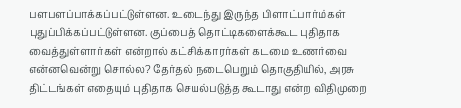பளபளப்பாக்கப்பட்டுள்ளன. உடைந்து இருந்த பிளாட்பார்ம்கள் புதுப்பிக்கப்பட்டுள்ளன. குப்பைத் தொட்டிகளைக்கூட புதிதாக வைத்துள்ளார்கள் என்றால் கட்சிக்காரர்கள் கடமை உணர்வை என்னவென்று சொல்ல? தேர்தல் நடைபெறும் தொகுதியில், அரசு திட்டங்கள் எதையும் புதிதாக செயல்படுத்த கூடாது என்ற விதிமுறை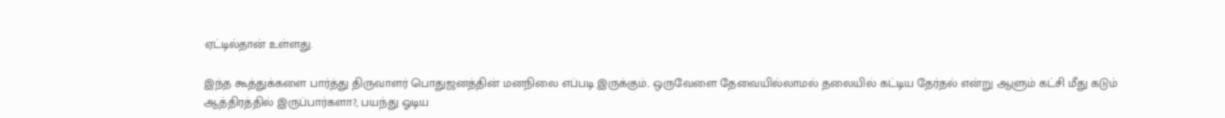ஏட்டில்தான் உள்ளது.

இந்த கூத்துக்களை பார்த்து திருவாளர் பொதுஜனத்தின் மனநிலை எப்படி இருக்கும்.. ஒருவேளை தேவையில்லாமல் தலையில் கட்டிய தேர்தல் என்று ஆளும் கட்சி மீது கடும் ஆத்திரத்தில் இருப்பார்களா?, பயந்து ஓடிய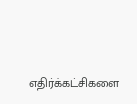எதிர்க்கட்சிகளை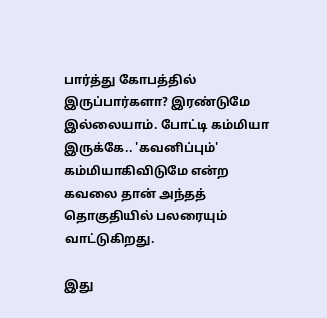பார்த்து கோபத்தில் இருப்பார்களா? இரண்டுமே இல்லையாம். போட்டி கம்மியா இருக்கே.. 'கவனிப்பும்' கம்மியாகிவிடுமே என்ற கவலை தான் அந்தத் தொகுதியில் பலரையும் வாட்டுகிறது.

இது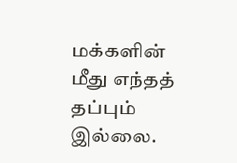மக்களின் மீது எந்தத் தப்பும் இல்லை.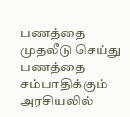பணத்தை முதலீடு செய்து பணத்தை சம்பாதிக்கும் அரசியலில்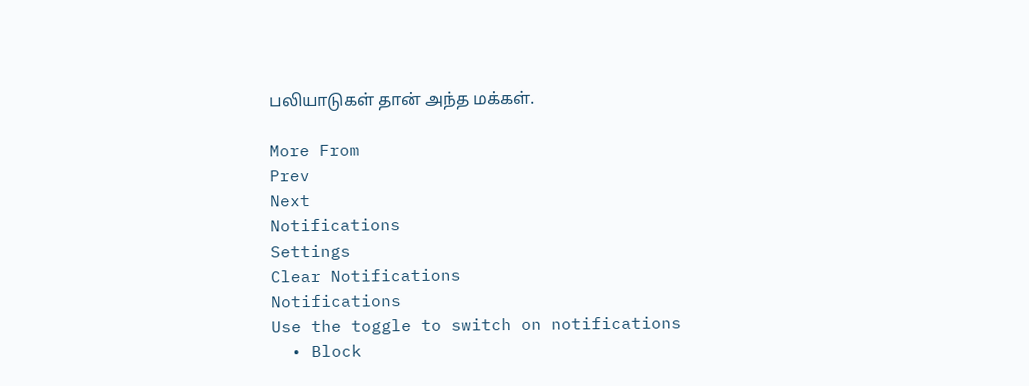பலியாடுகள் தான் அந்த மக்கள்.

More From
Prev
Next
Notifications
Settings
Clear Notifications
Notifications
Use the toggle to switch on notifications
  • Block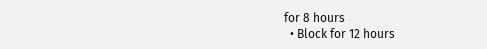for 8 hours
  • Block for 12 hours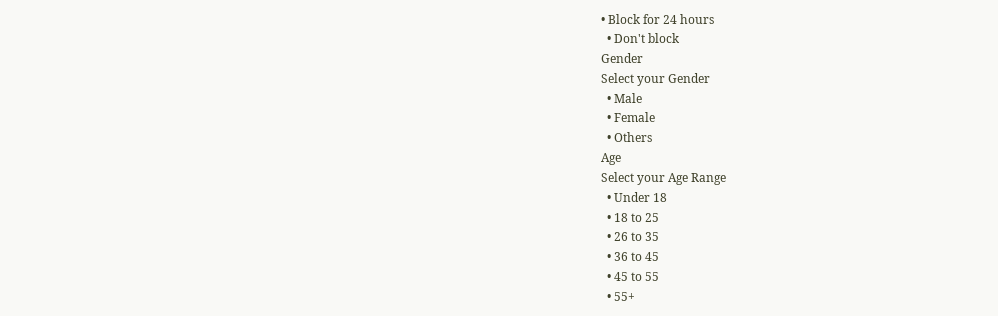• Block for 24 hours
  • Don't block
Gender
Select your Gender
  • Male
  • Female
  • Others
Age
Select your Age Range
  • Under 18
  • 18 to 25
  • 26 to 35
  • 36 to 45
  • 45 to 55
  • 55+